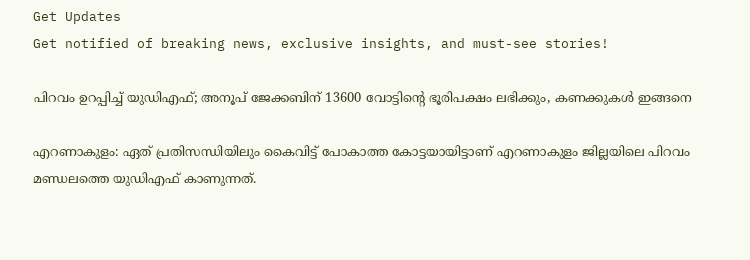Get Updates
Get notified of breaking news, exclusive insights, and must-see stories!

പിറവം ഉറപ്പിച്ച് യുഡിഎഫ്; അനൂപ് ജേക്കബിന് 13600 വോട്ടിന്‍റെ ഭൂരിപക്ഷം ലഭിക്കും, കണക്കുകള്‍ ഇങ്ങനെ

എറണാകുളം: ഏത് പ്രതിസന്ധിയിലും കൈവിട്ട് പോകാത്ത കോട്ടയായിട്ടാണ് എറണാകുളം ജില്ലയിലെ പിറവം മണ്ഡലത്തെ യുഡിഎഫ് കാണുന്നത്.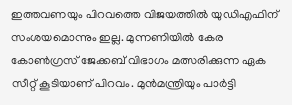ഇത്തവണയും പിറവത്തെ വിജയത്തില്‍ യുഡിഎഫിന് സംശയമൊന്നും ഇല്ല. മുന്നണിയില്‍ കേര കോണ്‍ഗ്രസ് ജേക്കബ് വിഭാഗം മത്സരിക്കുന്ന ഏക സീറ്റ് കൂടിയാണ് പിറവം. മുന്‍മന്ത്രിയും പാര്‍ട്ടി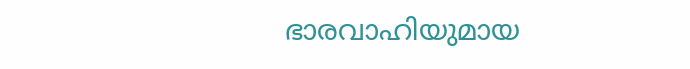ഭാരവാഹിയുമായ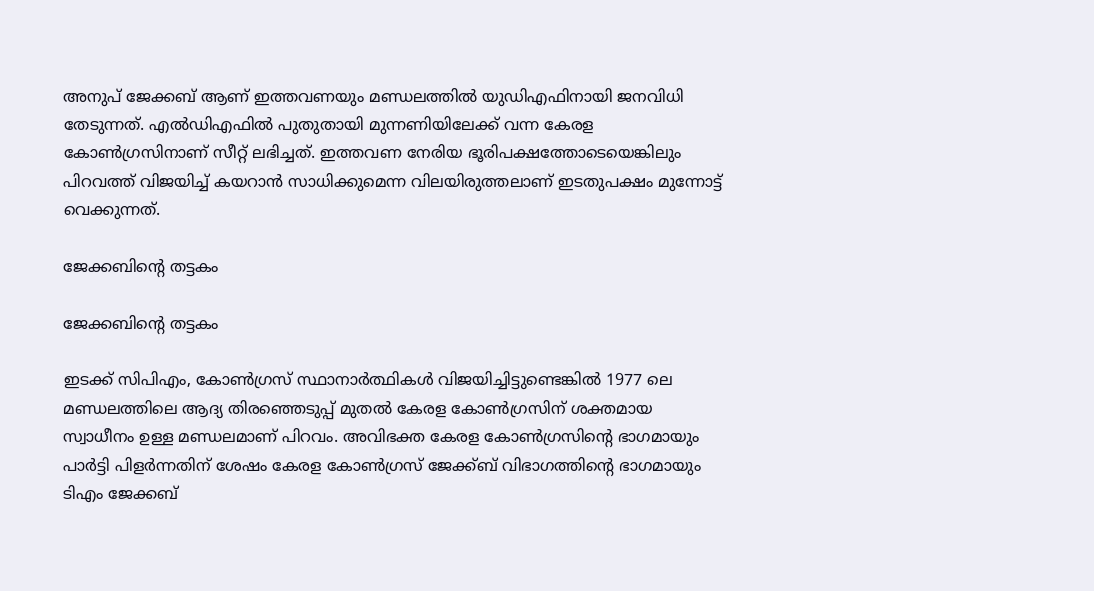അനുപ് ജേക്കബ് ആണ് ഇത്തവണയും മണ്ഡലത്തില്‍ യുഡിഎഫിനായി ജനവിധി തേടുന്നത്. എല്‍ഡിഎഫില്‍ പുതുതായി മുന്നണിയിലേക്ക് വന്ന കേരള കോണ്‍ഗ്രസിനാണ് സീറ്റ് ലഭിച്ചത്. ഇത്തവണ നേരിയ ഭൂരിപക്ഷത്തോടെയെങ്കിലും പിറവത്ത് വിജയിച്ച് കയറാന്‍ സാധിക്കുമെന്ന വിലയിരുത്തലാണ് ഇടതുപക്ഷം മുന്നോട്ട് വെക്കുന്നത്.

ജേക്കബിന്‍റെ തട്ടകം

ജേക്കബിന്‍റെ തട്ടകം

ഇടക്ക് സിപിഎം, കോണ്‍ഗ്രസ് സ്ഥാനാര്‍ത്ഥികള്‍ വിജയിച്ചിട്ടുണ്ടെങ്കില്‍ 1977 ലെ മണ്ഡലത്തിലെ ആദ്യ തിരഞ്ഞെടുപ്പ് മുതല്‍ കേരള കോണ്‍ഗ്രസിന് ശക്തമായ സ്വാധീനം ഉള്ള മണ്ഡലമാണ് പിറവം. അവിഭക്ത കേരള കോണ്‍ഗ്രസിന്‍റെ ഭാഗമായും പാര്‍ട്ടി പിളര്‍ന്നതിന് ശേഷം കേരള കോണ്‍ഗ്രസ് ജേക്ക്ബ് വിഭാഗത്തിന്‍റെ ഭാഗമായും ടിഎം ജേക്കബ്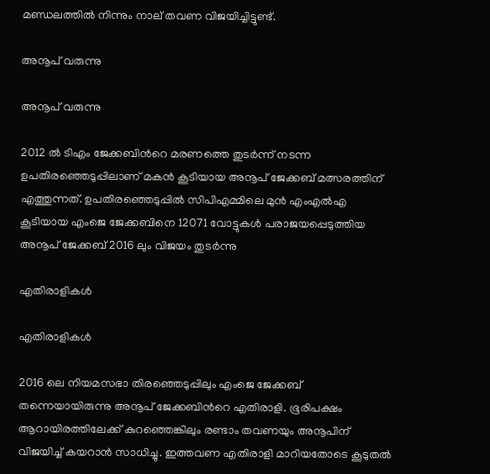മണ്ഡലത്തില്‍ നിന്നും നാല് തവണ വിജയിച്ചിട്ടുണ്ട്.

അനൂപ് വരുന്നു

അനൂപ് വരുന്നു

2012 ല്‍ ടിഎം ജേക്കബിന്‍റെ മരണത്തെ തുടര്‍ന്ന് നടന്ന ഉപതിരഞ്ഞെടുപ്പിലാണ് മകന്‍ കൂടിയായ അനൂപ് ജേക്കബ് മത്സരത്തിന് എത്തുന്നത്. ഉപതിരഞ്ഞെടുപ്പില്‍ സിപിഎമ്മിലെ മുന്‍ എംഎല്‍എ കൂടിയായ എംജെ ജേക്കബിനെ 12071 വോട്ടുകള്‍ പരാജയപ്പെടുത്തിയ അനൂപ് ജേക്കബ് 2016 ലും വിജയം തുടര്‍ന്നു

എതിരാളികള്‍

എതിരാളികള്‍

2016 ലെ നിയമസഭാ തിരഞ്ഞെടുപ്പിലും എംജെ ജേക്കബ് തന്നെയായിരുന്നു അനൂപ് ജേക്കബിന്‍റെ എതിരാളി. ഭൂരിപക്ഷം ആറായിരത്തിലേക്ക് കുറഞ്ഞെങ്കിലും രണ്ടാം തവണയും അനൂപിന് വിജയിച്ച് കയറാന്‍ സാധിച്ചു. ഇത്തവണ എതിരാളി മാറിയതോടെ കൂടുതല്‍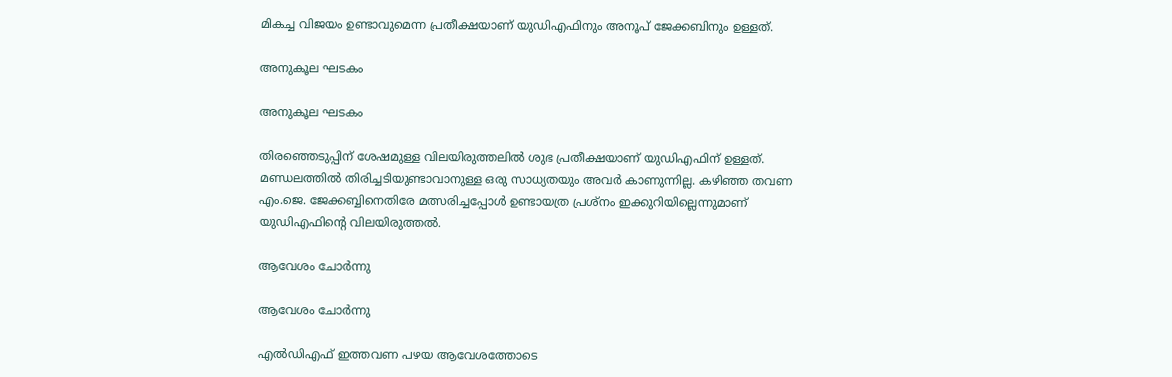മികച്ച വിജയം ഉണ്ടാവുമെന്ന പ്രതീക്ഷയാണ് യുഡിഎഫിനും അനൂപ് ജേക്കബിനും ഉള്ളത്.

അനുകൂല ഘടകം

അനുകൂല ഘടകം

തിരഞ്ഞെടുപ്പിന് ശേഷമുള്ള വിലയിരുത്തലില്‍ ശുഭ പ്രതീക്ഷയാണ് യുഡിഎഫിന് ഉള്ളത്. മണ്ഡലത്തില്‍ തിരിച്ചടിയുണ്ടാവാനുള്ള ഒരു സാധ്യതയും അവര്‍ കാണുന്നില്ല. കഴിഞ്ഞ തവണ എം.ജെ. ജേക്കബ്ബിനെതിരേ മത്സരിച്ചപ്പോള്‍ ഉണ്ടായത്ര പ്രശ്‌നം ഇക്കുറിയില്ലെന്നുമാണ് യുഡിഎഫിന്റെ വിലയിരുത്തല്‍.

ആവേശം ചോര്‍ന്നു

ആവേശം ചോര്‍ന്നു

എല്‍ഡിഎഫ് ഇത്തവണ പഴയ ആവേശത്തോടെ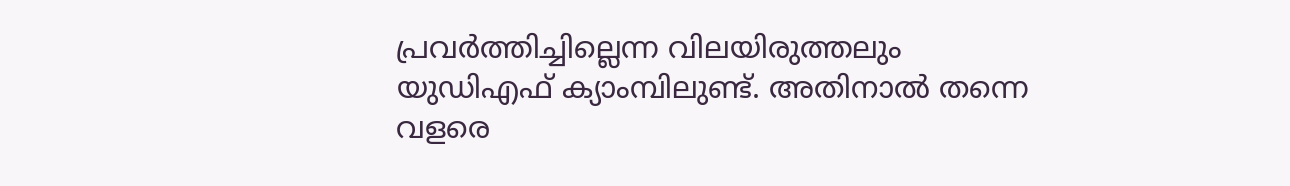പ്രവര്‍ത്തിച്ചില്ലെന്ന വിലയിരുത്തലും യുഡിഎഫ് ക്യാംമ്പിലുണ്ട്. അതിനാല്‍ തന്നെ വളരെ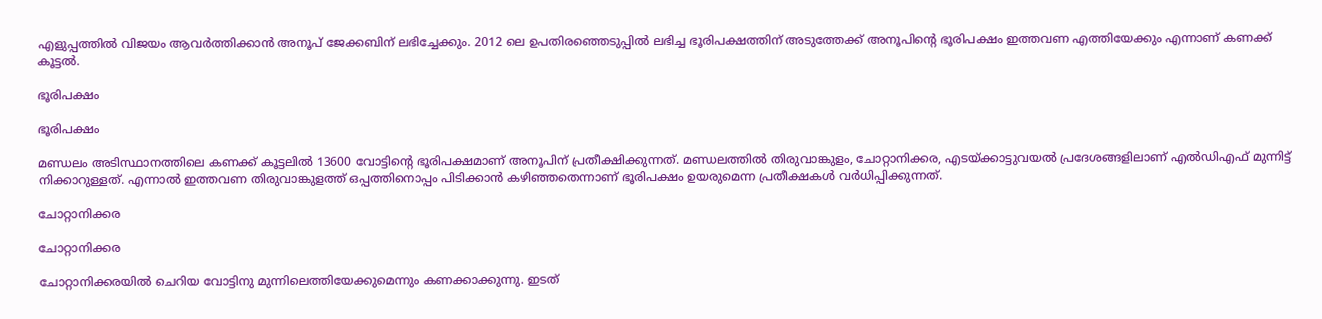എളുപ്പത്തില്‍ വിജയം ആവര്‍ത്തിക്കാന്‍ അനൂപ് ജേക്കബിന് ലഭിച്ചേക്കും. 2012 ലെ ഉപതിരഞ്ഞെടുപ്പില്‍ ലഭിച്ച ഭൂരിപക്ഷത്തിന് അടുത്തേക്ക് അനൂപിന്‍റെ ഭൂരിപക്ഷം ഇത്തവണ എത്തിയേക്കും എന്നാണ് കണക്ക് കൂട്ടല്‍.

ഭൂരിപക്ഷം

ഭൂരിപക്ഷം

മണ്ഡലം അടിസ്ഥാനത്തിലെ കണക്ക് കൂട്ടലില്‍ 13600 വോട്ടിന്‍റെ ഭൂരിപക്ഷമാണ് അനൂപിന് പ്രതീക്ഷിക്കുന്നത്. മണ്ഡലത്തില്‍ തിരുവാങ്കുളം, ചോറ്റാനിക്കര, എടയ്ക്കാട്ടുവയല്‍ പ്രദേശങ്ങളിലാണ് എല്‍ഡിഎഫ് മുന്നിട്ട് നിക്കാറുള്ളത്. എന്നാല്‍ ഇത്തവണ തിരുവാങ്കുളത്ത് ഒപ്പത്തിനൊപ്പം പിടിക്കാന്‍ കഴിഞ്ഞതെന്നാണ് ഭൂരിപക്ഷം ഉയരുമെന്ന പ്രതീക്ഷകള്‍ വര്‍ധിപ്പിക്കുന്നത്.

ചോറ്റാനിക്കര

ചോറ്റാനിക്കര

ചോറ്റാനിക്കരയില്‍ ചെറിയ വോട്ടിനു മുന്നിലെത്തിയേക്കുമെന്നും കണക്കാക്കുന്നു. ഇടത്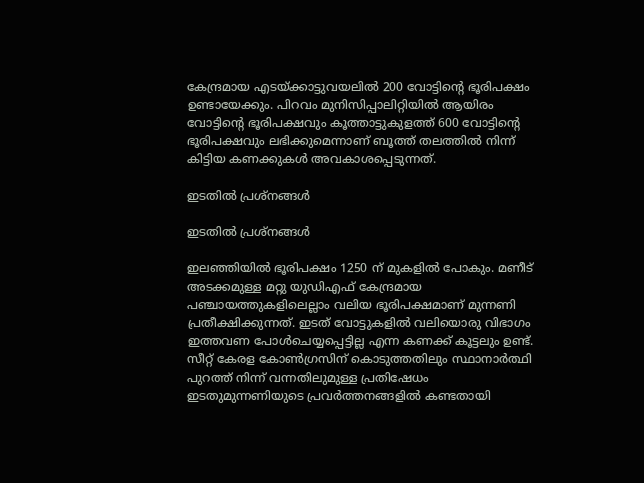കേന്ദ്രമായ എടയ്ക്കാട്ടുവയലില്‍ 200 വോട്ടിന്റെ ഭൂരിപക്ഷം ഉണ്ടായേക്കും. പിറവം മുനിസിപ്പാലിറ്റിയില്‍ ആയിരം വോട്ടിന്റെ ഭൂരിപക്ഷവും കൂത്താട്ടുകുളത്ത് 600 വോട്ടിന്റെ ഭൂരിപക്ഷവും ലഭിക്കുമെന്നാണ് ബൂത്ത് തലത്തില്‍ നിന്ന് കിട്ടിയ കണക്കുകള്‍ അവകാശപ്പെടുന്നത്.

ഇടതില്‍ പ്രശ്നങ്ങള്‍

ഇടതില്‍ പ്രശ്നങ്ങള്‍

ഇലഞ്ഞിയില്‍ ഭൂരിപക്ഷം 1250 ന് മുകളില്‍ പോകും. മണീട് അടക്കമുള്ള മറ്റു യുഡിഎഫ് കേന്ദ്രമായ പഞ്ചായത്തുകളിലെല്ലാം വലിയ ഭൂരിപക്ഷമാണ് മുന്നണി പ്രതീക്ഷിക്കുന്നത്. ഇടത് വോട്ടുകളില്‍ വലിയൊരു വിഭാഗം ഇത്തവണ പോള്‍ചെയ്യപ്പെട്ടില്ല എന്ന കണക്ക് കൂട്ടലും ഉണ്ട്. സീറ്റ് കേരള കോണ്‍ഗ്രസിന് കൊടുത്തതിലും സ്ഥാനാര്‍ത്ഥി പുറത്ത് നിന്ന് വന്നതിലുമുള്ള പ്രതിഷേധം ഇടതുമുന്നണിയുടെ പ്രവര്‍ത്തനങ്ങളില്‍ കണ്ടതായി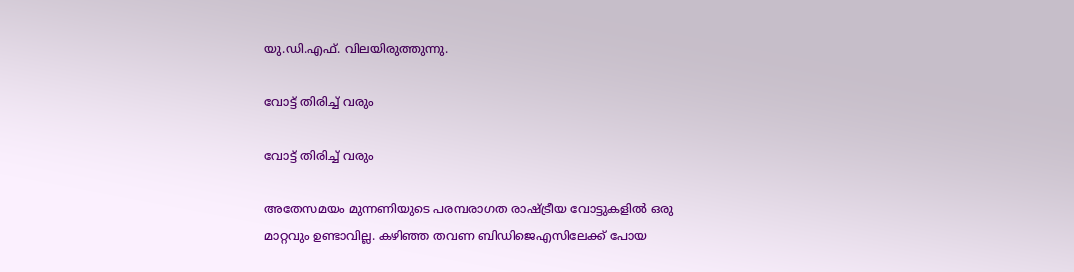യു.ഡി.എഫ്. വിലയിരുത്തുന്നു.

വോട്ട് തിരിച്ച് വരും

വോട്ട് തിരിച്ച് വരും

അതേസമയം മുന്നണിയുടെ പരമ്പരാഗത രാഷ്ട്രീയ വോട്ടുകളില്‍ ഒരു മാറ്റവും ഉണ്ടാവില്ല. കഴിഞ്ഞ തവണ ബിഡിജെഎസിലേക്ക് പോയ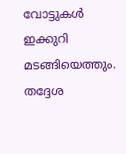വോട്ടുകള്‍ ഇക്കുറി മടങ്ങിയെത്തും. തദ്ദേശ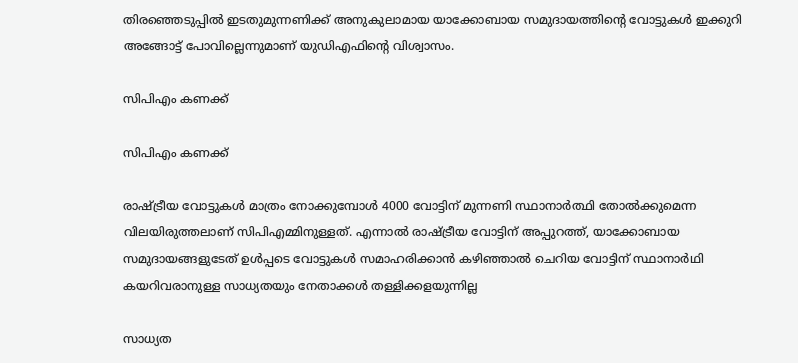തിരഞ്ഞെടുപ്പില്‍ ഇടതുമുന്നണിക്ക് അനുകുലാമായ യാക്കോബായ സമുദായത്തിന്‍റെ വോട്ടുകള്‍ ഇക്കുറി അങ്ങോട്ട് പോവില്ലെന്നുമാണ് യുഡിഎഫിന്‍റെ വിശ്വാസം.

സിപിഎം കണക്ക്

സിപിഎം കണക്ക്

രാഷ്ട്രീയ വോട്ടുകള്‍ മാത്രം നോക്കുമ്പോള്‍ 4000 വോട്ടിന് മുന്നണി സ്ഥാനാര്‍ത്ഥി തോല്‍ക്കുമെന്ന വിലയിരുത്തലാണ് സിപിഎമ്മിനുള്ളത്. എന്നാല്‍ രാഷ്ട്രീയ വോട്ടിന് അപ്പുറത്ത്, യാക്കോബായ സമുദായങ്ങളുടേത് ഉള്‍പ്പടെ വോട്ടുകള്‍ സമാഹരിക്കാന്‍ കഴിഞ്ഞാല്‍ ചെറിയ വോട്ടിന് സ്ഥാനാര്‍ഥി കയറിവരാനുള്ള സാധ്യതയും നേതാക്കള്‍ തള്ളിക്കളയുന്നില്ല

സാധ്യത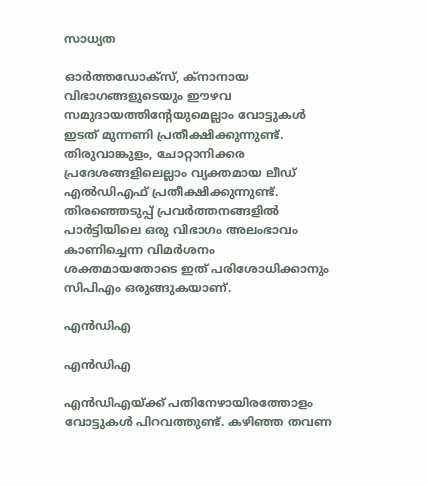സാധ്യത

ഓര്‍ത്തഡോക്‌സ്, ക്‌നാനായ വിഭാഗങ്ങളുടെയും ഈഴവ സമുദായത്തിന്റേയുമെല്ലാം വോട്ടുകള്‍ ഇടത് മുന്നണി പ്രതീക്ഷിക്കുന്നുണ്ട്. തിരുവാങ്കുളം, ചോറ്റാനിക്കര പ്രദേശങ്ങളിലെല്ലാം വ്യക്തമായ ലീഡ് എല്‍ഡിഎഫ് പ്രതീക്ഷിക്കുന്നുണ്ട്. തിരഞ്ഞെടുപ്പ് പ്രവര്‍ത്തനങ്ങളില്‍ പാര്‍ട്ടിയിലെ ഒരു വിഭാഗം അലംഭാവം കാണിച്ചെന്ന വിമര്‍ശനം ശക്തമായതോടെ ഇത് പരിശോധിക്കാനും സിപിഎം ഒരുങ്ങുകയാണ്.

എന്‍ഡിഎ

എന്‍ഡിഎ

എന്‍ഡിഎയ്ക്ക് പതിനേഴായിരത്തോളം വോട്ടുകള്‍ പിറവത്തുണ്ട്. കഴിഞ്ഞ തവണ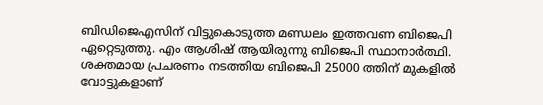ബിഡിജെഎസിന് വിട്ടുകൊടുത്ത മണ്ഡലം ഇത്തവണ ബിജെപി ഏറ്റെടുത്തു. എം ആശിഷ് ആയിരുന്നു ബിജെപി സ്ഥാനാര്‍ത്ഥി. ശക്തമായ പ്രചരണം നടത്തിയ ബിജെപി 25000 ത്തിന് മുകളില്‍ വോട്ടുകളാണ്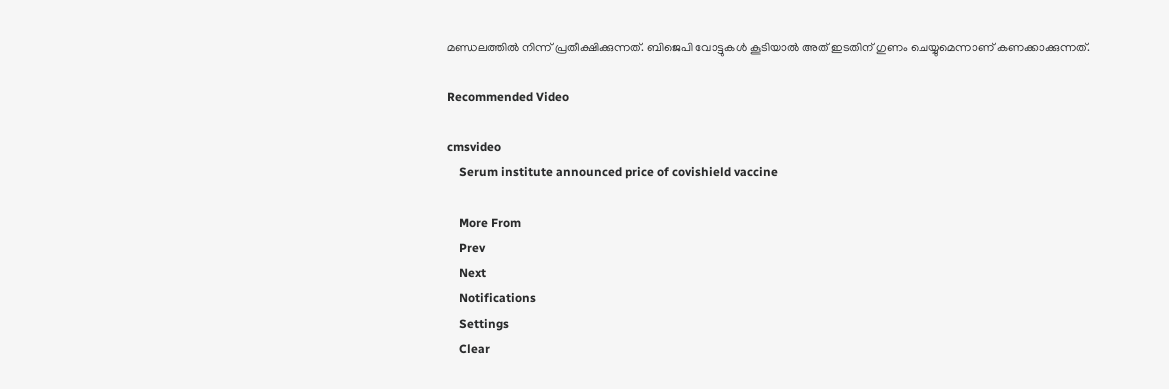മണ്ഡലത്തില്‍ നിന്ന് പ്രതീക്ഷിക്കുന്നത്. ബിജെപി വോട്ടുകള്‍ കൂടിയാല്‍ അത് ഇടതിന് ഗുണം ചെയ്യുമെന്നാണ് കണക്കാക്കുന്നത്.

Recommended Video

cmsvideo
    Serum institute announced price of covishield vaccine

    More From
    Prev
    Next
    Notifications
    Settings
    Clear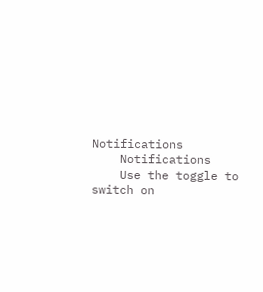Notifications
    Notifications
    Use the toggle to switch on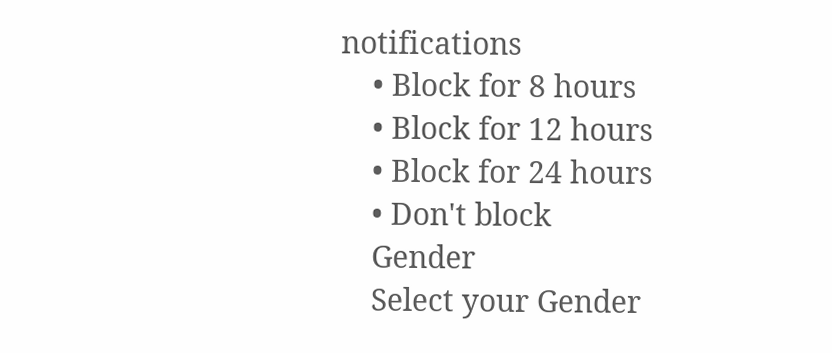notifications
    • Block for 8 hours
    • Block for 12 hours
    • Block for 24 hours
    • Don't block
    Gender
    Select your Gender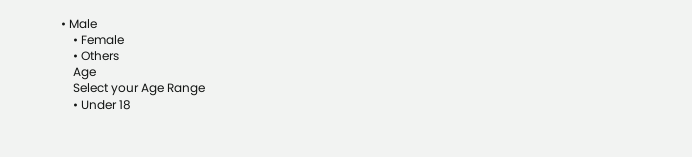• Male
    • Female
    • Others
    Age
    Select your Age Range
    • Under 18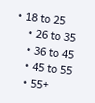• 18 to 25
    • 26 to 35
    • 36 to 45
    • 45 to 55
    • 55+